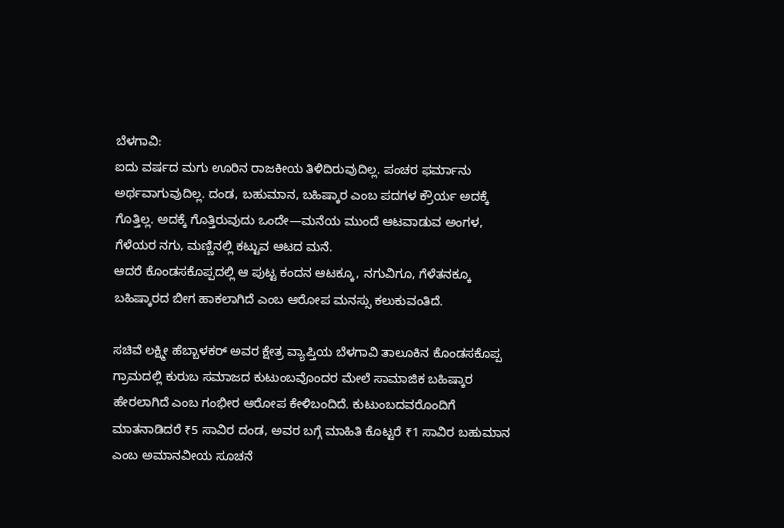ಬೆಳಗಾವಿ:
ಐದು ವರ್ಷದ ಮಗು ಊರಿನ ರಾಜಕೀಯ ತಿಳಿದಿರುವುದಿಲ್ಲ. ಪಂಚರ ಫರ್ಮಾನು ಅರ್ಥವಾಗುವುದಿಲ್ಲ. ದಂಡ, ಬಹುಮಾನ, ಬಹಿಷ್ಕಾರ ಎಂಬ ಪದಗಳ ಕ್ರೌರ್ಯ ಅದಕ್ಕೆ ಗೊತ್ತಿಲ್ಲ. ಅದಕ್ಕೆ ಗೊತ್ತಿರುವುದು ಒಂದೇ—ಮನೆಯ ಮುಂದೆ ಆಟವಾಡುವ ಅಂಗಳ, ಗೆಳೆಯರ ನಗು, ಮಣ್ಣಿನಲ್ಲಿ ಕಟ್ಟುವ ಆಟದ ಮನೆ.
ಆದರೆ ಕೊಂಡಸಕೊಪ್ಪದಲ್ಲಿ ಆ ಪುಟ್ಟ ಕಂದನ ಆಟಕ್ಕೂ, ನಗುವಿಗೂ, ಗೆಳೆತನಕ್ಕೂ ಬಹಿಷ್ಕಾರದ ಬೀಗ ಹಾಕಲಾಗಿದೆ ಎಂಬ ಆರೋಪ ಮನಸ್ಸು ಕಲುಕುವಂತಿದೆ.

ಸಚಿವೆ ಲಕ್ಷ್ಮೀ ಹೆಬ್ಬಾಳಕರ್ ಅವರ ಕ್ಷೇತ್ರ ವ್ಯಾಪ್ತಿಯ ಬೆಳಗಾವಿ ತಾಲೂಕಿನ ಕೊಂಡಸಕೊಪ್ಪ ಗ್ರಾಮದಲ್ಲಿ ಕುರುಬ ಸಮಾಜದ ಕುಟುಂಬವೊಂದರ ಮೇಲೆ ಸಾಮಾಜಿಕ ಬಹಿಷ್ಕಾರ ಹೇರಲಾಗಿದೆ ಎಂಬ ಗಂಭೀರ ಆರೋಪ ಕೇಳಿಬಂದಿದೆ. ಕುಟುಂಬದವರೊಂದಿಗೆ ಮಾತನಾಡಿದರೆ ₹5 ಸಾವಿರ ದಂಡ, ಅವರ ಬಗ್ಗೆ ಮಾಹಿತಿ ಕೊಟ್ಟರೆ ₹1 ಸಾವಿರ ಬಹುಮಾನ ಎಂಬ ಅಮಾನವೀಯ ಸೂಚನೆ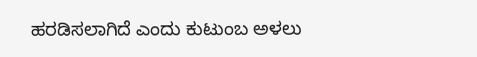ಹರಡಿಸಲಾಗಿದೆ ಎಂದು ಕುಟುಂಬ ಅಳಲು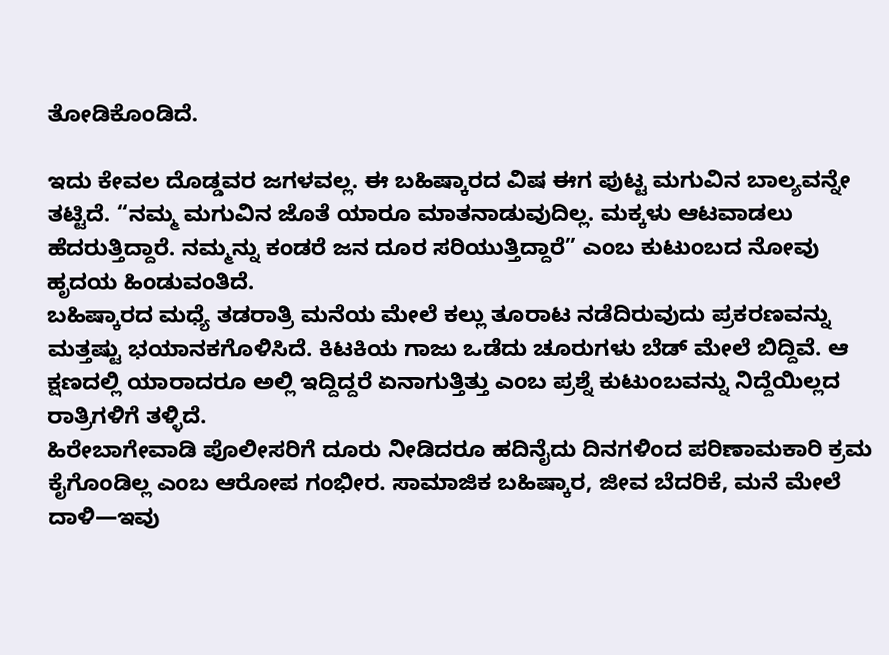ತೋಡಿಕೊಂಡಿದೆ.

ಇದು ಕೇವಲ ದೊಡ್ಡವರ ಜಗಳವಲ್ಲ. ಈ ಬಹಿಷ್ಕಾರದ ವಿಷ ಈಗ ಪುಟ್ಟ ಮಗುವಿನ ಬಾಲ್ಯವನ್ನೇ ತಟ್ಟಿದೆ. “ನಮ್ಮ ಮಗುವಿನ ಜೊತೆ ಯಾರೂ ಮಾತನಾಡುವುದಿಲ್ಲ. ಮಕ್ಕಳು ಆಟವಾಡಲು ಹೆದರುತ್ತಿದ್ದಾರೆ. ನಮ್ಮನ್ನು ಕಂಡರೆ ಜನ ದೂರ ಸರಿಯುತ್ತಿದ್ದಾರೆ” ಎಂಬ ಕುಟುಂಬದ ನೋವು ಹೃದಯ ಹಿಂಡುವಂತಿದೆ.
ಬಹಿಷ್ಕಾರದ ಮಧ್ಯೆ ತಡರಾತ್ರಿ ಮನೆಯ ಮೇಲೆ ಕಲ್ಲು ತೂರಾಟ ನಡೆದಿರುವುದು ಪ್ರಕರಣವನ್ನು ಮತ್ತಷ್ಟು ಭಯಾನಕಗೊಳಿಸಿದೆ. ಕಿಟಕಿಯ ಗಾಜು ಒಡೆದು ಚೂರುಗಳು ಬೆಡ್ ಮೇಲೆ ಬಿದ್ದಿವೆ. ಆ ಕ್ಷಣದಲ್ಲಿ ಯಾರಾದರೂ ಅಲ್ಲಿ ಇದ್ದಿದ್ದರೆ ಏನಾಗುತ್ತಿತ್ತು ಎಂಬ ಪ್ರಶ್ನೆ ಕುಟುಂಬವನ್ನು ನಿದ್ದೆಯಿಲ್ಲದ ರಾತ್ರಿಗಳಿಗೆ ತಳ್ಳಿದೆ.
ಹಿರೇಬಾಗೇವಾಡಿ ಪೊಲೀಸರಿಗೆ ದೂರು ನೀಡಿದರೂ ಹದಿನೈದು ದಿನಗಳಿಂದ ಪರಿಣಾಮಕಾರಿ ಕ್ರಮ ಕೈಗೊಂಡಿಲ್ಲ ಎಂಬ ಆರೋಪ ಗಂಭೀರ. ಸಾಮಾಜಿಕ ಬಹಿಷ್ಕಾರ, ಜೀವ ಬೆದರಿಕೆ, ಮನೆ ಮೇಲೆ ದಾಳಿ—ಇವು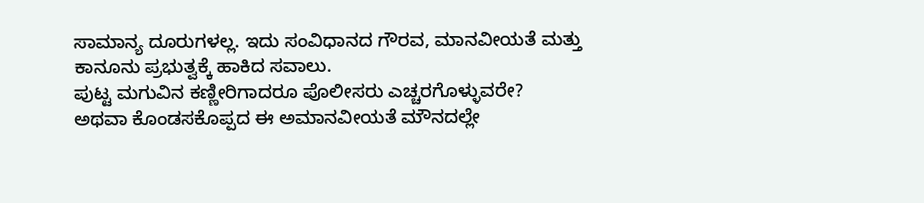ಸಾಮಾನ್ಯ ದೂರುಗಳಲ್ಲ. ಇದು ಸಂವಿಧಾನದ ಗೌರವ, ಮಾನವೀಯತೆ ಮತ್ತು ಕಾನೂನು ಪ್ರಭುತ್ವಕ್ಕೆ ಹಾಕಿದ ಸವಾಲು.
ಪುಟ್ಟ ಮಗುವಿನ ಕಣ್ಣೀರಿಗಾದರೂ ಪೊಲೀಸರು ಎಚ್ಚರಗೊಳ್ಳುವರೇ?
ಅಥವಾ ಕೊಂಡಸಕೊಪ್ಪದ ಈ ಅಮಾನವೀಯತೆ ಮೌನದಲ್ಲೇ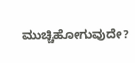ಮುಚ್ಚಿಹೋಗುವುದೇ?